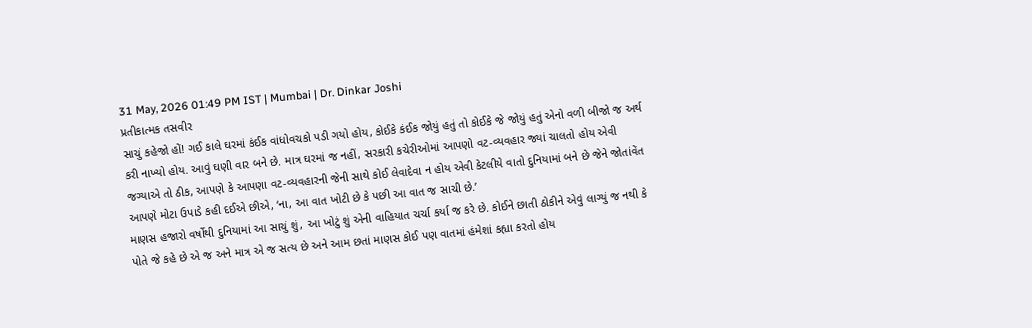31 May, 2026 01:49 PM IST | Mumbai | Dr. Dinkar Joshi
પ્રતીકાત્મક તસવીર
સાચું કહેજો હોં! ગઈ કાલે ઘરમાં કંઈક વાંધોવચકો પડી ગયો હોય, કોઈકે કંઈક જોયું હતું તો કોઈકે જે જોયું હતું એનો વળી બીજો જ અર્થ કરી નાખ્યો હોય. આવું ઘણી વાર બને છે. માત્ર ઘરમાં જ નહીં, સરકારી કચેરીઓમાં આપણો વટ-વ્યવહાર જ્યાં ચાલતો હોય એવી જગ્યાએ તો ઠીક, આપણે કે આપણા વટ-વ્યવહારની જેની સાથે કોઈ લેવાદેવા ન હોય એવી કેટલીયે વાતો દુનિયામાં બને છે જેને જોતાંવેંત આપણે મોટા ઉપાડે કહી દઈએ છીએ, ‘ના, આ વાત ખોટી છે કે પછી આ વાત જ સાચી છે.’
માણસ હજારો વર્ષોથી દુનિયામાં આ સાચું શું, આ ખોટું શું એની વાહિયાત ચર્ચા કર્યા જ કરે છે. કોઈને છાતી ઠોકીને એવું લાગ્યું જ નથી કે પોતે જે કહે છે એ જ અને માત્ર એ જ સત્ય છે અને આમ છતાં માણસ કોઈ પણ વાતમાં હંમેશાં કહ્યા કરતો હોય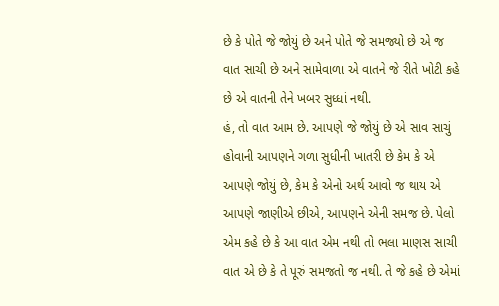છે કે પોતે જે જોયું છે અને પોતે જે સમજ્યો છે એ જ વાત સાચી છે અને સામેવાળા એ વાતને જે રીતે ખોટી કહે છે એ વાતની તેને ખબર સુધ્ધાં નથી.
હં, તો વાત આમ છે. આપણે જે જોયું છે એ સાવ સાચું હોવાની આપણને ગળા સુધીની ખાતરી છે કેમ કે એ આપણે જોયું છે, કેમ કે એનો અર્થ આવો જ થાય એ આપણે જાણીએ છીએ, આપણને એની સમજ છે. પેલો એમ કહે છે કે આ વાત એમ નથી તો ભલા માણસ સાચી વાત એ છે કે તે પૂરું સમજતો જ નથી. તે જે કહે છે એમાં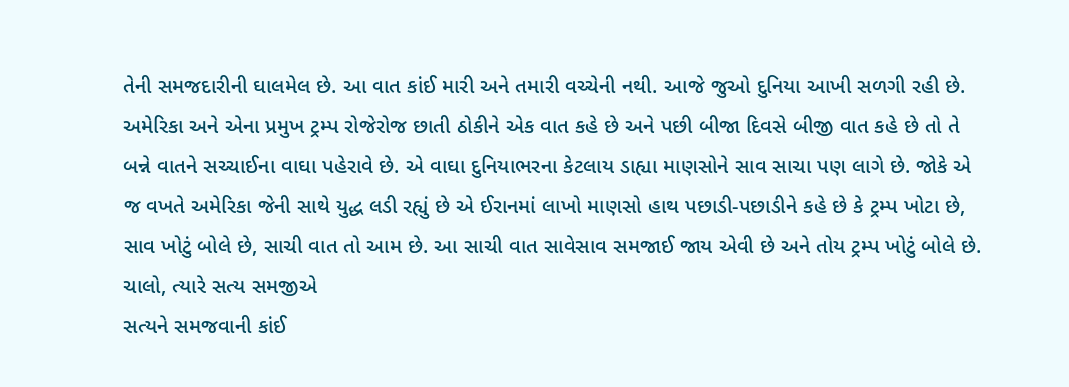તેની સમજદારીની ઘાલમેલ છે. આ વાત કાંઈ મારી અને તમારી વચ્ચેની નથી. આજે જુઓ દુનિયા આખી સળગી રહી છે. અમેરિકા અને એના પ્રમુખ ટ્રમ્પ રોજેરોજ છાતી ઠોકીને એક વાત કહે છે અને પછી બીજા દિવસે બીજી વાત કહે છે તો તે બન્ને વાતને સચ્ચાઈના વાઘા પહેરાવે છે. એ વાઘા દુનિયાભરના કેટલાય ડાહ્યા માણસોને સાવ સાચા પણ લાગે છે. જોકે એ જ વખતે અમેરિકા જેની સાથે યુદ્ધ લડી રહ્યું છે એ ઈરાનમાં લાખો માણસો હાથ પછાડી-પછાડીને કહે છે કે ટ્રમ્પ ખોટા છે, સાવ ખોટું બોલે છે, સાચી વાત તો આમ છે. આ સાચી વાત સાવેસાવ સમજાઈ જાય એવી છે અને તોય ટ્રમ્પ ખોટું બોલે છે.
ચાલો, ત્યારે સત્ય સમજીએ
સત્યને સમજવાની કાંઈ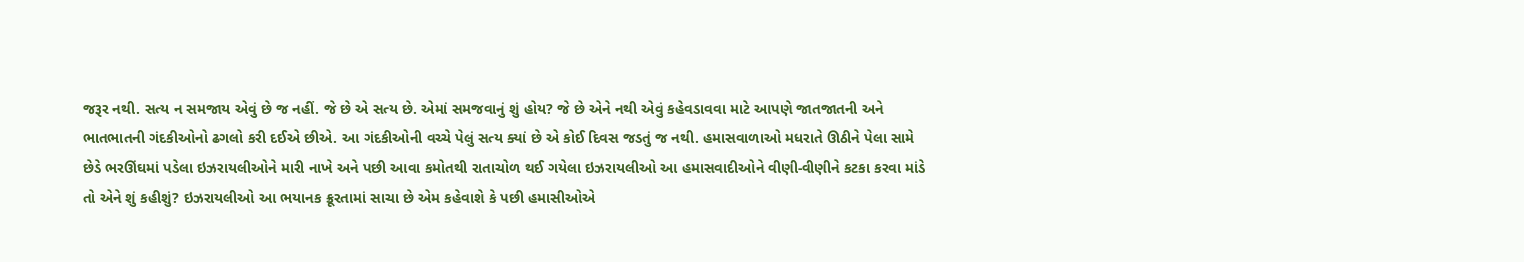જરૂર નથી. સત્ય ન સમજાય એવું છે જ નહીં. જે છે એ સત્ય છે. એમાં સમજવાનું શું હોય? જે છે એને નથી એવું કહેવડાવવા માટે આપણે જાતજાતની અને ભાતભાતની ગંદકીઓનો ઢગલો કરી દઈએ છીએ. આ ગંદકીઓની વચ્ચે પેલું સત્ય ક્યાં છે એ કોઈ દિવસ જડતું જ નથી. હમાસવાળાઓ મધરાતે ઊઠીને પેલા સામે છેડે ભરઊંઘમાં પડેલા ઇઝરાયલીઓને મારી નાખે અને પછી આવા કમોતથી રાતાચોળ થઈ ગયેલા ઇઝરાયલીઓ આ હમાસવાદીઓને વીણી-વીણીને કટકા કરવા માંડે તો એને શું કહીશું? ઇઝરાયલીઓ આ ભયાનક ક્રૂરતામાં સાચા છે એમ કહેવાશે કે પછી હમાસીઓએ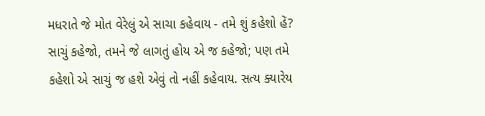મધરાતે જે મોત વેરેલું એ સાચા કહેવાય - તમે શું કહેશો હેં? સાચું કહેજો, તમને જે લાગતું હોય એ જ કહેજો; પણ તમે કહેશો એ સાચું જ હશે એવું તો નહીં કહેવાય. સત્ય ક્યારેય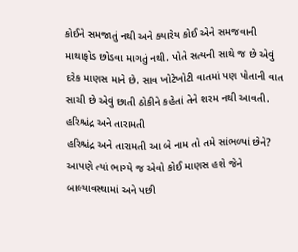કોઈને સમજાતું નથી અને ક્યારેય કોઈ એને સમજવાની માથાફોડ છોડવા માગતું નથી. પોતે સત્યની સાથે જ છે એવું દરેક માણસ માને છે. સાવ ખોટેખોટી વાતમાં પણ પોતાની વાત સાચી છે એવું છાતી ઠોકીને કહેતાં તેને શરમ નથી આવતી.
હરિશ્ચંદ્ર અને તારામતી
હરિશ્ચંદ્ર અને તારામતી આ બે નામ તો તમે સાંભળ્યાં છેને? આપણે ત્યાં ભાગ્યે જ એવો કોઈ માણસ હશે જેને બાલ્યાવસ્થામાં અને પછી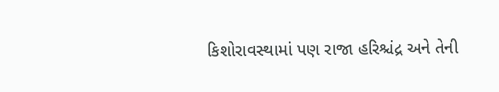કિશોરાવસ્થામાં પણ રાજા હરિશ્ચંદ્ર અને તેની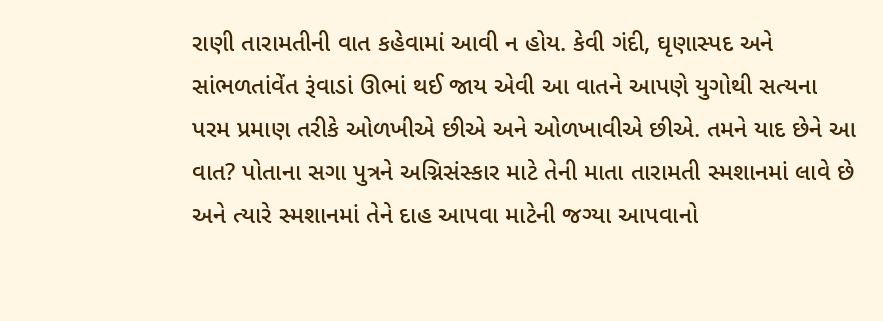રાણી તારામતીની વાત કહેવામાં આવી ન હોય. કેવી ગંદી, ઘૃણાસ્પદ અને સાંભળતાંવેંત રૂંવાડાં ઊભાં થઈ જાય એવી આ વાતને આપણે યુગોથી સત્યના પરમ પ્રમાણ તરીકે ઓળખીએ છીએ અને ઓળખાવીએ છીએ. તમને યાદ છેને આ વાત? પોતાના સગા પુત્રને અગ્નિસંસ્કાર માટે તેની માતા તારામતી સ્મશાનમાં લાવે છે અને ત્યારે સ્મશાનમાં તેને દાહ આપવા માટેની જગ્યા આપવાનો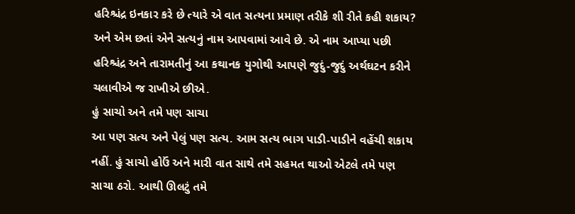હરિશ્ચંદ્ર ઇનકાર કરે છે ત્યારે એ વાત સત્યના પ્રમાણ તરીકે શી રીતે કહી શકાય? અને એમ છતાં એને સત્યનું નામ આપવામાં આવે છે. એ નામ આપ્યા પછી હરિશ્ચંદ્ર અને તારામતીનું આ કથાનક યુગોથી આપણે જુદું-જુદું અર્થઘટન કરીને ચલાવીએ જ રાખીએ છીએ.
હું સાચો અને તમે પણ સાચા
આ પણ સત્ય અને પેલું પણ સત્ય. આમ સત્ય ભાગ પાડી-પાડીને વહેંચી શકાય નહીં. હું સાચો હોઉં અને મારી વાત સાથે તમે સહમત થાઓ એટલે તમે પણ સાચા ઠરો. આથી ઊલટું તમે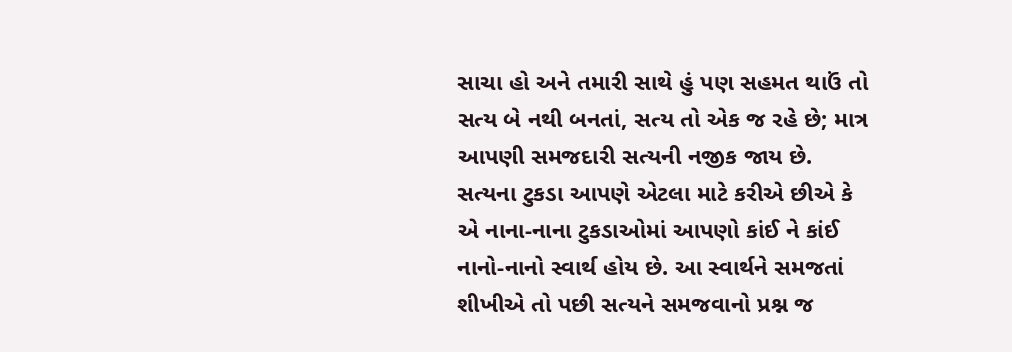સાચા હો અને તમારી સાથે હું પણ સહમત થાઉં તો સત્ય બે નથી બનતાં, સત્ય તો એક જ રહે છે; માત્ર આપણી સમજદારી સત્યની નજીક જાય છે. સત્યના ટુકડા આપણે એટલા માટે કરીએ છીએ કે એ નાના-નાના ટુકડાઓમાં આપણો કાંઈ ને કાંઈ નાનો-નાનો સ્વાર્થ હોય છે. આ સ્વાર્થને સમજતાં શીખીએ તો પછી સત્યને સમજવાનો પ્રશ્ન જ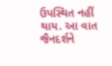ઉપસ્થિત નહીં થાય. આ વાત જૈનદર્શને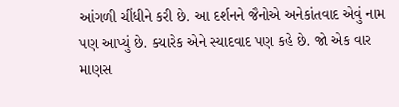આંગળી ચીંધીને કરી છે. આ દર્શનને જૈનોએ અનેકાંતવાદ એવું નામ પણ આપ્યું છે. ક્યારેક એને સ્યાદવાદ પણ કહે છે. જો એક વાર માણસ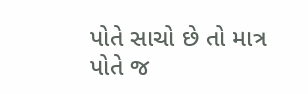પોતે સાચો છે તો માત્ર પોતે જ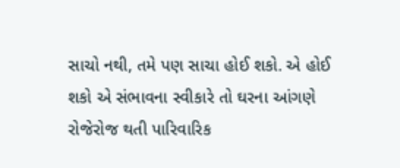સાચો નથી, તમે પણ સાચા હોઈ શકો. એ હોઈ શકો એ સંભાવના સ્વીકારે તો ઘરના આંગણે રોજેરોજ થતી પારિવારિક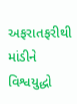અફરાતફરીથી માંડીને વિશ્વયુદ્ધો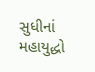સુધીનાં મહાયુદ્ધો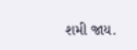શમી જાય.